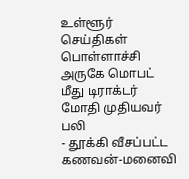உள்ளூர் செய்திகள்
பொள்ளாச்சி அருகே மொபட் மீது டிராக்டர் மோதி முதியவர் பலி
- தூக்கி வீசப்பட்ட கணவன்-மனைவி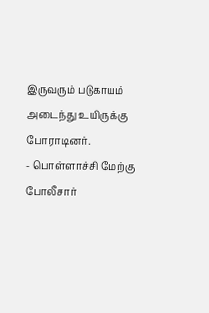இருவரும் படுகாயம் அடைந்து உயிருக்கு போராடினர்.
- பொள்ளாச்சி மேற்கு போலீசார்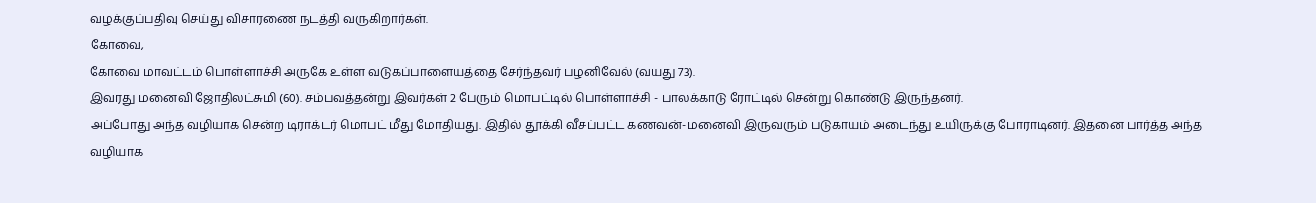வழக்குப்பதிவு செய்து விசாரணை நடத்தி வருகிறார்கள்.
கோவை,
கோவை மாவட்டம் பொள்ளாச்சி அருகே உள்ள வடுகப்பாளையத்தை சேர்ந்தவர் பழனிவேல் (வயது 73).
இவரது மனைவி ஜோதிலட்சுமி (60). சம்பவத்தன்று இவர்கள் 2 பேரும் மொபட்டில் பொள்ளாச்சி - பாலக்காடு ரோட்டில் சென்று கொண்டு இருந்தனர்.
அப்போது அந்த வழியாக சென்ற டிராக்டர் மொபட் மீது மோதியது. இதில் தூக்கி வீசப்பட்ட கணவன்-மனைவி இருவரும் படுகாயம் அடைந்து உயிருக்கு போராடினர். இதனை பார்த்த அந்த வழியாக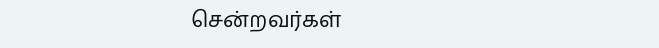சென்றவர்கள்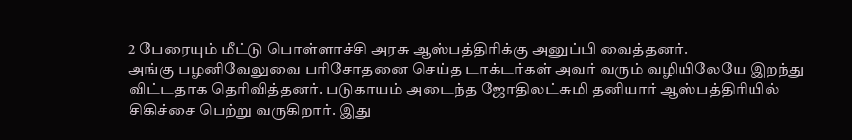2 பேரையும் மீட்டு பொள்ளாச்சி அரசு ஆஸ்பத்திரிக்கு அனுப்பி வைத்தனர்.
அங்கு பழனிவேலுவை பரிசோதனை செய்த டாக்டர்கள் அவர் வரும் வழியிலேயே இறந்து விட்டதாக தெரிவித்தனர். படுகாயம் அடைந்த ஜோதிலட்சுமி தனியார் ஆஸ்பத்திரியில் சிகிச்சை பெற்று வருகிறார். இது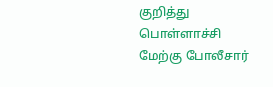குறித்து பொள்ளாச்சி மேற்கு போலீசார்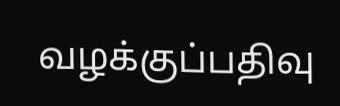வழக்குப்பதிவு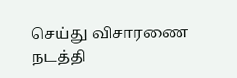செய்து விசாரணை நடத்தி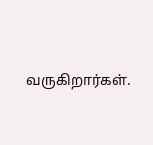வருகிறார்கள்.